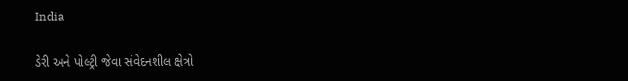India

ડેરી અને પોલ્ટ્રી જેવા સંવેદનશીલ ક્ષેત્રો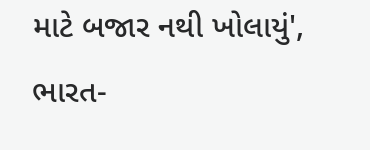માટે બજાર નથી ખોલાયું', ભારત-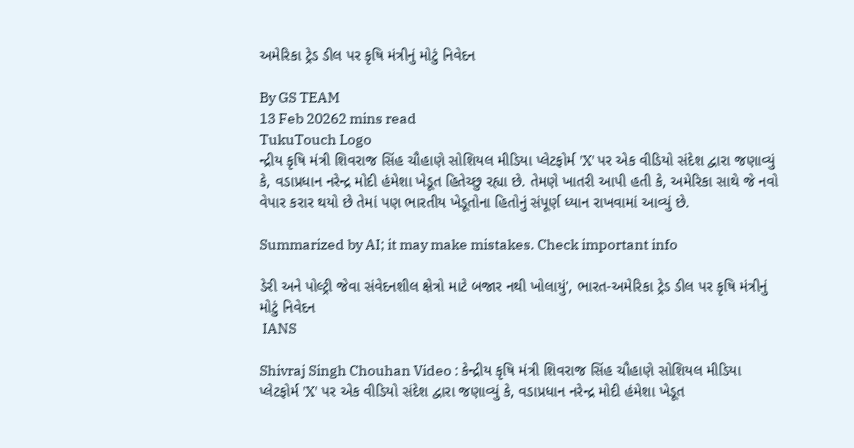અમેરિકા ટ્રેડ ડીલ પર કૃષિ મંત્રીનું મોટું નિવેદન

By GS TEAM
13 Feb 20262 mins read
TukuTouch Logo
ન્દ્રીય કૃષિ મંત્રી શિવરાજ સિંહ ચૌહાણે સોશિયલ મીડિયા પ્લેટફોર્મ 'X' પર એક વીડિયો સંદેશ દ્વારા જણાવ્યું કે, વડાપ્રધાન નરેન્દ્ર મોદી હંમેશા ખેડૂત હિતેચ્છુ રહ્યા છે. તેમણે ખાતરી આપી હતી કે, અમેરિકા સાથે જે નવો વેપાર કરાર થયો છે તેમાં પણ ભારતીય ખેડૂતોના હિતોનું સંપૂર્ણ ધ્યાન રાખવામાં આવ્યું છે.

Summarized by AI; it may make mistakes. Check important info

ડેરી અને પોલ્ટ્રી જેવા સંવેદનશીલ ક્ષેત્રો માટે બજાર નથી ખોલાયું', ભારત-અમેરિકા ટ્રેડ ડીલ પર કૃષિ મંત્રીનું મોટું નિવેદન
 IANS

Shivraj Singh Chouhan Video : કેન્દ્રીય કૃષિ મંત્રી શિવરાજ સિંહ ચૌહાણે સોશિયલ મીડિયા પ્લેટફોર્મ 'X' પર એક વીડિયો સંદેશ દ્વારા જણાવ્યું કે, વડાપ્રધાન નરેન્દ્ર મોદી હંમેશા ખેડૂત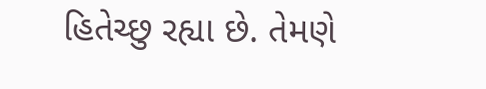હિતેચ્છુ રહ્યા છે. તેમણે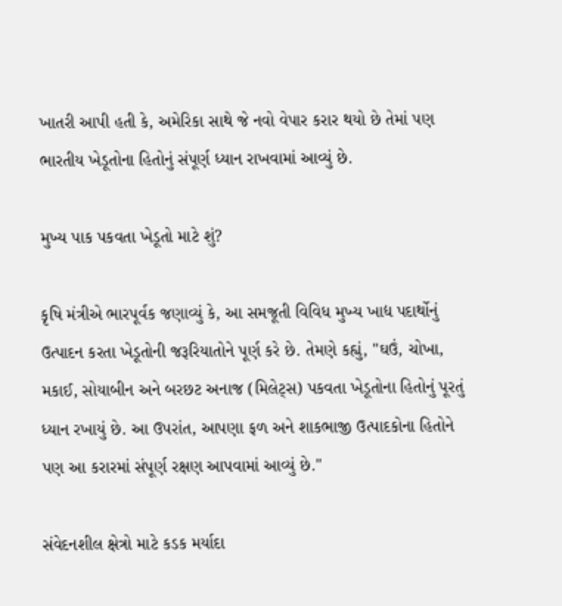ખાતરી આપી હતી કે, અમેરિકા સાથે જે નવો વેપાર કરાર થયો છે તેમાં પણ ભારતીય ખેડૂતોના હિતોનું સંપૂર્ણ ધ્યાન રાખવામાં આવ્યું છે.

મુખ્ય પાક પકવતા ખેડૂતો માટે શું?

કૃષિ મંત્રીએ ભારપૂર્વક જણાવ્યું કે, આ સમજૂતી વિવિધ મુખ્ય ખાદ્ય પદાર્થોનું ઉત્પાદન કરતા ખેડૂતોની જરૂરિયાતોને પૂર્ણ કરે છે. તેમણે કહ્યું, "ઘઉં, ચોખા, મકાઈ, સોયાબીન અને બરછટ અનાજ (મિલેટ્સ) પકવતા ખેડૂતોના હિતોનું પૂરતું ધ્યાન રખાયું છે. આ ઉપરાંત, આપણા ફળ અને શાકભાજી ઉત્પાદકોના હિતોને પણ આ કરારમાં સંપૂર્ણ રક્ષણ આપવામાં આવ્યું છે."

સંવેદનશીલ ક્ષેત્રો માટે કડક મર્યાદા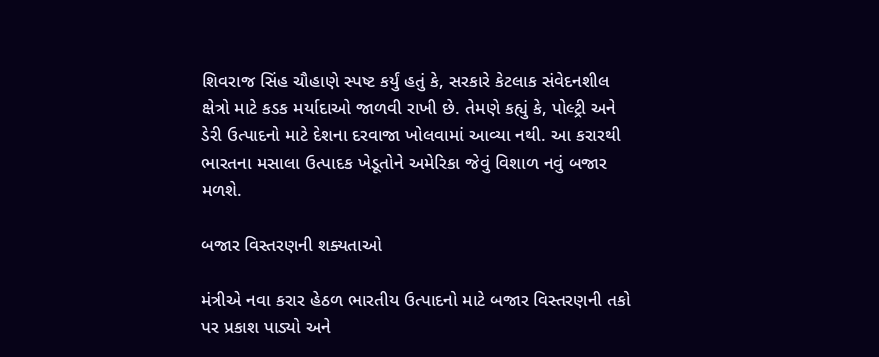શિવરાજ સિંહ ચૌહાણે સ્પષ્ટ કર્યું હતું કે, સરકારે કેટલાક સંવેદનશીલ ક્ષેત્રો માટે કડક મર્યાદાઓ જાળવી રાખી છે. તેમણે કહ્યું કે, પોલ્ટ્રી અને ડેરી ઉત્પાદનો માટે દેશના દરવાજા ખોલવામાં આવ્યા નથી. આ કરારથી ભારતના મસાલા ઉત્પાદક ખેડૂતોને અમેરિકા જેવું વિશાળ નવું બજાર મળશે.

બજાર વિસ્તરણની શક્યતાઓ

મંત્રીએ નવા કરાર હેઠળ ભારતીય ઉત્પાદનો માટે બજાર વિસ્તરણની તકો પર પ્રકાશ પાડ્યો અને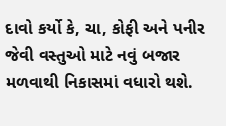દાવો કર્યો કે, ચા, કોફી અને પનીર જેવી વસ્તુઓ માટે નવું બજાર મળવાથી નિકાસમાં વધારો થશે.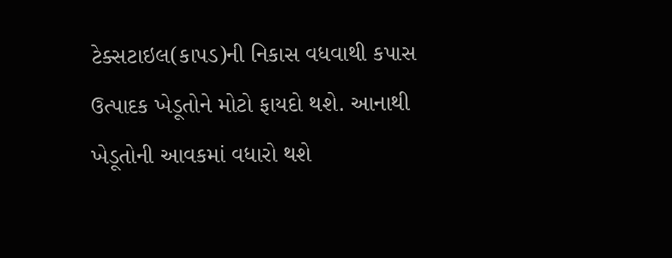ટેક્સટાઇલ(કાપડ)ની નિકાસ વધવાથી કપાસ ઉત્પાદક ખેડૂતોને મોટો ફાયદો થશે. આનાથી ખેડૂતોની આવકમાં વધારો થશે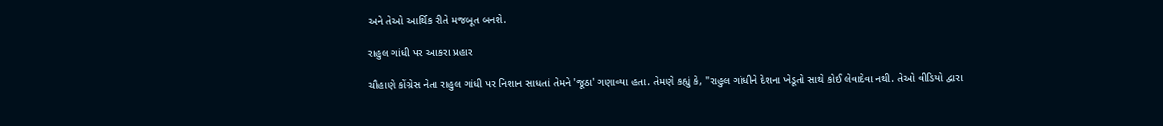અને તેઓ આર્થિક રીતે મજબૂત બનશે.

રાહુલ ગાંધી પર આકરા પ્રહાર

ચૌહાણે કોંગ્રેસ નેતા રાહુલ ગાંધી પર નિશાન સાધતાં તેમને 'જૂઠા' ગણાવ્યા હતા. તેમણે કહ્યું કે, "રાહુલ ગાંધીને દેશના ખેડૂતો સાથે કોઈ લેવાદેવા નથી. તેઓ વીડિયો દ્વારા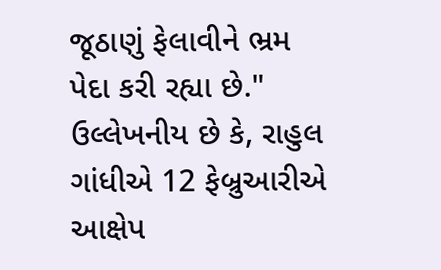જૂઠાણું ફેલાવીને ભ્રમ પેદા કરી રહ્યા છે." ઉલ્લેખનીય છે કે, રાહુલ ગાંધીએ 12 ફેબ્રુઆરીએ આક્ષેપ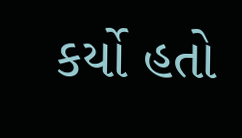કર્યો હતો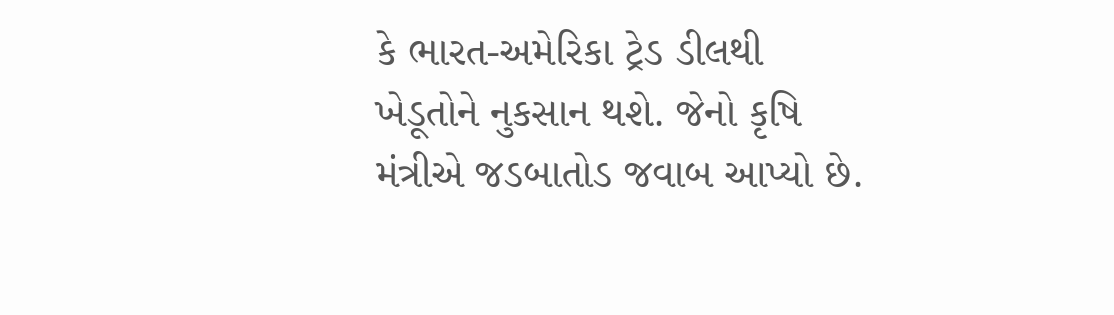કે ભારત-અમેરિકા ટ્રેડ ડીલથી ખેડૂતોને નુકસાન થશે. જેનો કૃષિ મંત્રીએ જડબાતોડ જવાબ આપ્યો છે.